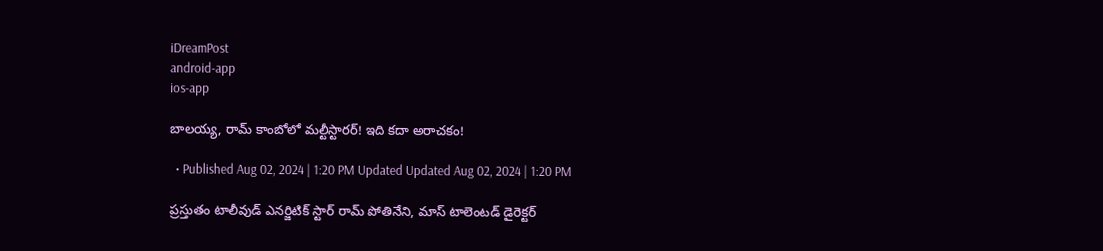iDreamPost
android-app
ios-app

బాలయ్య, రామ్ కాంబోలో మల్టీస్టారర్! ఇది కదా అరాచకం!

  • Published Aug 02, 2024 | 1:20 PM Updated Updated Aug 02, 2024 | 1:20 PM

ప్రస్తుతం టాలీవుడ్ ఎనర్జిటిక్ స్టార్ రామ్ పోతినేని, మాస్ టాలెంటడ్ డైరెక్టర్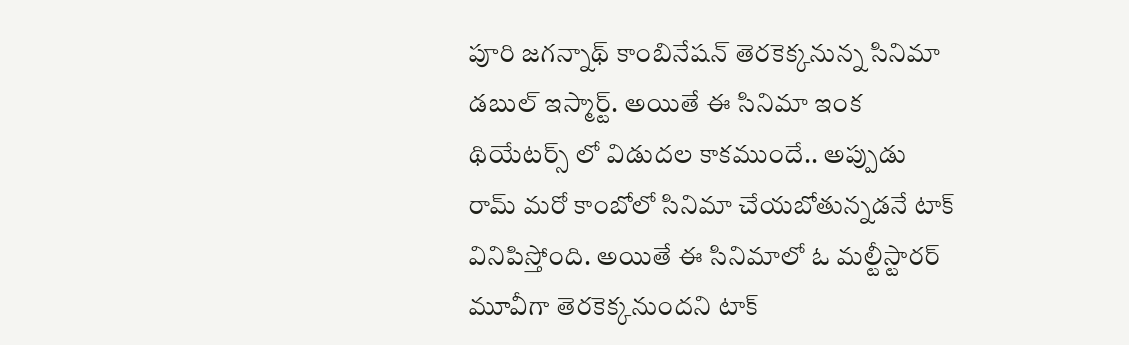పూరి జగన్నాథ్ కాంబినేషన్ తెరకెక్కనున్న సినిమా డబుల్ ఇస్మార్ట్. అయితే ఈ సినిమా ఇంక థియేటర్స్ లో విడుదల కాకముందే.. అప్పుడు రామ్ మరో కాంబోలో సినిమా చేయబోతున్నడనే టాక్ వినిపిస్తోంది. అయితే ఈ సినిమాలో ఓ మల్టీస్టారర్ మూవీగా తెరకెక్కనుందని టాక్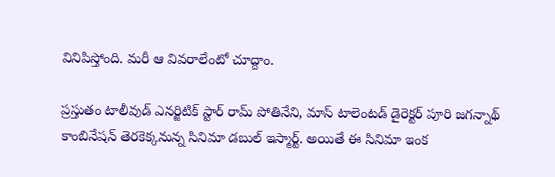వినిపిస్తోంది. మరీ ఆ వివరాలేంటో చూద్దాం.

ప్రస్తుతం టాలీవుడ్ ఎనర్జిటిక్ స్టార్ రామ్ పోతినేని, మాస్ టాలెంటడ్ డైరెక్టర్ పూరి జగన్నాథ్ కాంబినేషన్ తెరకెక్కనున్న సినిమా డబుల్ ఇస్మార్ట్. అయితే ఈ సినిమా ఇంక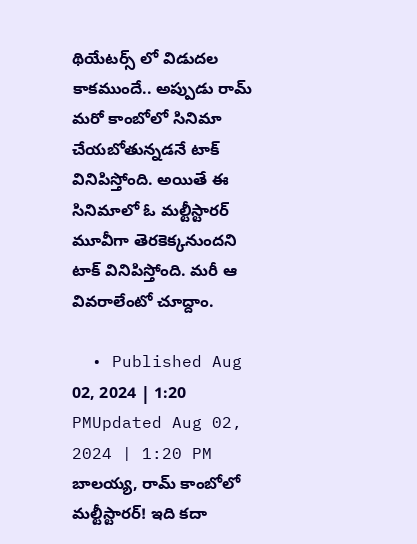థియేటర్స్ లో విడుదల కాకముందే.. అప్పుడు రామ్ మరో కాంబోలో సినిమా చేయబోతున్నడనే టాక్ వినిపిస్తోంది. అయితే ఈ సినిమాలో ఓ మల్టీస్టారర్ మూవీగా తెరకెక్కనుందని టాక్ వినిపిస్తోంది. మరీ ఆ వివరాలేంటో చూద్దాం.

  • Published Aug 02, 2024 | 1:20 PMUpdated Aug 02, 2024 | 1:20 PM
బాలయ్య, రామ్ కాంబోలో మల్టీస్టారర్! ఇది కదా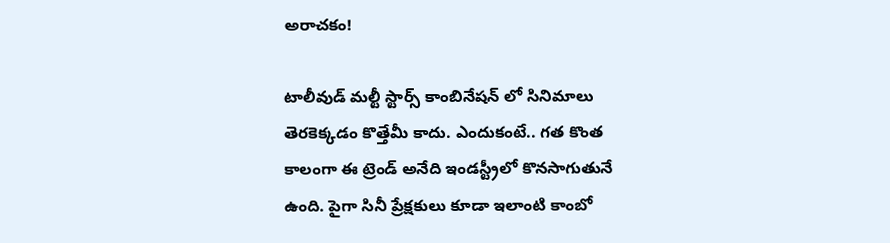అరాచకం!

టాలీవుడ్ మల్టీ స్టార్స్ కాంబినేషన్ లో సినిమాలు తెరకెక్కడం కొత్తేమీ కాదు. ఎందుకంటే.. గత కొంత కాలంగా ఈ ట్రెండ్ అనేది ఇండస్ట్రీలో కొనసాగుతునే ఉంది. పైగా సినీ ప్రేక్షకులు కూడా ఇలాంటి కాంబో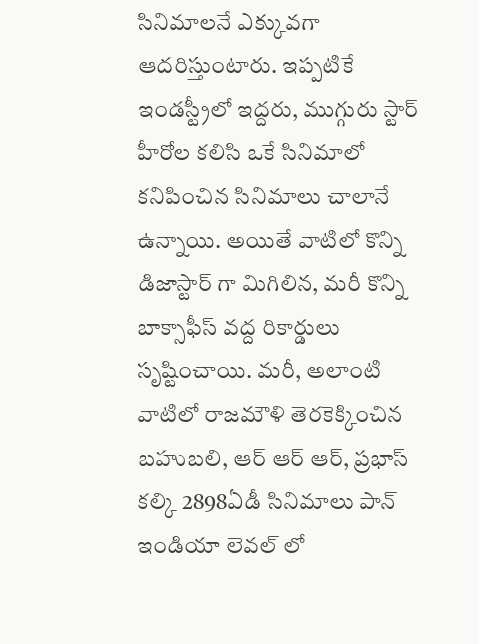సినిమాలనే ఎక్కువగా ఆదరిస్తుంటారు. ఇప్పటికే ఇండస్ట్రీలో ఇద్దరు, ముగ్గురు స్టార్ హీరోల కలిసి ఒకే సినిమాలో కనిపించిన సినిమాలు చాలానే ఉన్నాయి. అయితే వాటిలో కొన్ని డిజాస్టార్ గా మిగిలిన, మరీ కొన్ని బాక్సాఫీస్ వద్ద రికార్డులు సృష్టించాయి. మరీ, అలాంటి వాటిలో రాజమౌళి తెరకెక్కించిన బహుబలి, ఆర్ ఆర్ ఆర్, ప్రభాస్ కల్కి 2898ఏడీ సినిమాలు పాన్ ఇండియా లెవల్ లో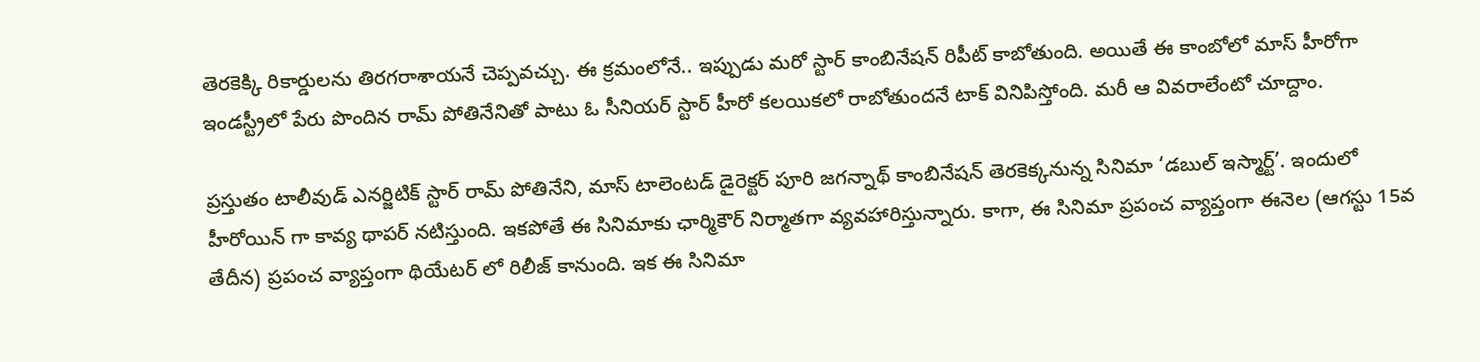తెరకెక్కి రికార్డులను తిరగరాశాయనే చెప్పవచ్చు. ఈ క్రమంలోనే.. ఇప్పుడు మరో స్టార్ కాంబినేషన్ రిపీట్ కాబోతుంది. అయితే ఈ కాంబోలో మాస్ హీరోగా ఇండస్ట్రీలో పేరు పొందిన రామ్ పోతినేనితో పాటు ఓ సీనియర్ స్టార్ హీరో కలయికలో రాబోతుందనే టాక్ వినిపిస్తోంది. మరీ ఆ వివరాలేంటో చూద్దాం.

ప్రస్తుతం టాలీవుడ్ ఎనర్జిటిక్ స్టార్ రామ్ పోతినేని, మాస్ టాలెంటడ్ డైరెక్టర్ పూరి జగన్నాథ్ కాంబినేషన్ తెరకెక్కనున్న సినిమా ‘డబుల్ ఇస్మార్ట్’. ఇందులో హీరోయిన్ గా కావ్య థాపర్ నటిస్తుంది. ఇకపోతే ఈ సినిమాకు ఛార్మికౌర్ నిర్మాతగా వ్యవహారిస్తున్నారు. కాగా, ఈ సినిమా ప్రపంచ వ్యాప్తంగా ఈనెల (ఆగస్టు 15వ తేదీన) ప్రపంచ వ్యాప్తంగా థియేటర్ లో రిలీజ్ కానుంది. ఇక ఈ సినిమా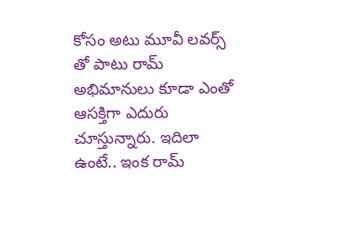కోసం అటు మూవీ లవర్స్ తో పాటు రామ్ అభిమానులు కూడా ఎంతో ఆసక్తిగా ఎదురు చూస్తున్నారు. ఇదిలా ఉంటే.. ఇంక రామ్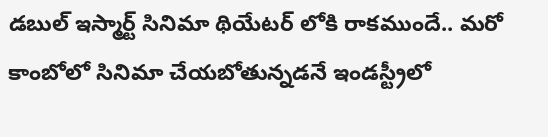డబుల్ ఇస్మార్ట్ సినిమా థియేటర్ లోకి రాకముందే.. మరో కాంబోలో సినిమా చేయబోతున్నడనే ఇండస్ట్రీలో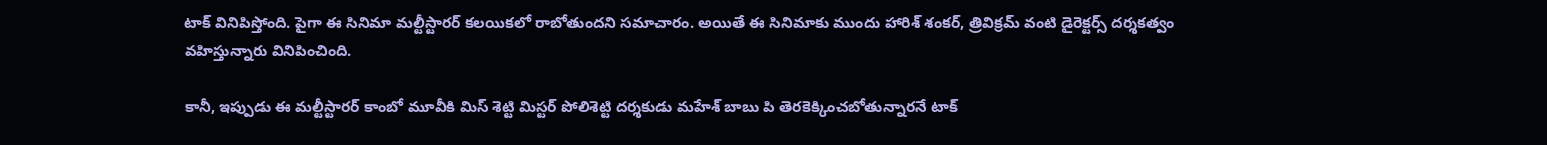టాక్ వినిపిస్తోంది. పైగా ఈ సినిమా మల్టీస్టారర్ కలయికలో రాబోతుందని సమాచారం. అయితే ఈ సినిమాకు ముందు హారిశ్ శంకర్, త్రివిక్రమ్ వంటి డైరెక్టర్స్ దర్శకత్వం వహిస్తున్నారు వినిపించింది.

కానీ, ఇప్పుడు ఈ మల్టీస్టారర్ కాంబో మూవీకి మిస్ శెట్టి మిస్టర్ పోలిశెట్టి దర్శకుడు మహేశ్ బాబు పి తెరకెక్కించబోతున్నారనే టాక్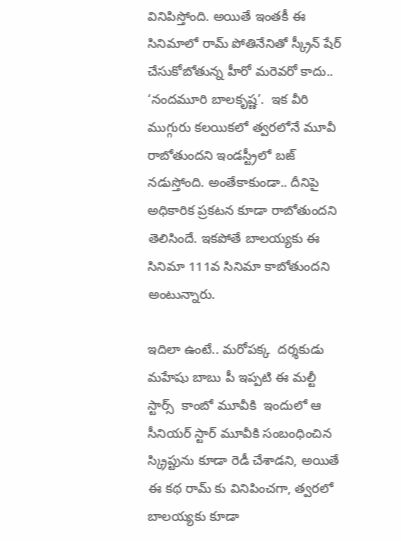వినిపిస్తోంది. అయితే ఇంతకీ ఈ సినిమాలో రామ్ పోతినేనితో స్క్రీన్ షేర్ చేసుకోబోతున్న హీరో మరెవరో కాదు.. ‘నందమూరి బాలకృష్ణ’.  ఇక వీరి ముగ్గురు కలయికలో త్వరలోనే మూవీ రాబోతుందని ఇండస్ట్రీలో బజ్ నడుస్తోంది. అంతేకాకుండా.. దీనిపై అధికారిక ప్రకటన కూడా రాబోతుందని తెలిసిందే. ఇకపోతే బాలయ్యకు ఈ సినిమా 111వ సినిమా కాబోతుందని అంటున్నారు.

ఇదిలా ఉంటే.. మరోపక్క  దర్శకుడు మహేషు బాబు పీ ఇప్పటి ఈ మల్టీ స్టార్స్  కాంబో మూవీకి  ఇందులో ఆ సీనియర్ స్టార్ మూవీకి సంబంధించిన స్క్రిప్టును కూడా రెడీ చేశాడని, అయితే ఈ కథ రామ్ కు వినిపించగా, త్వరలో బాలయ్యకు కూడా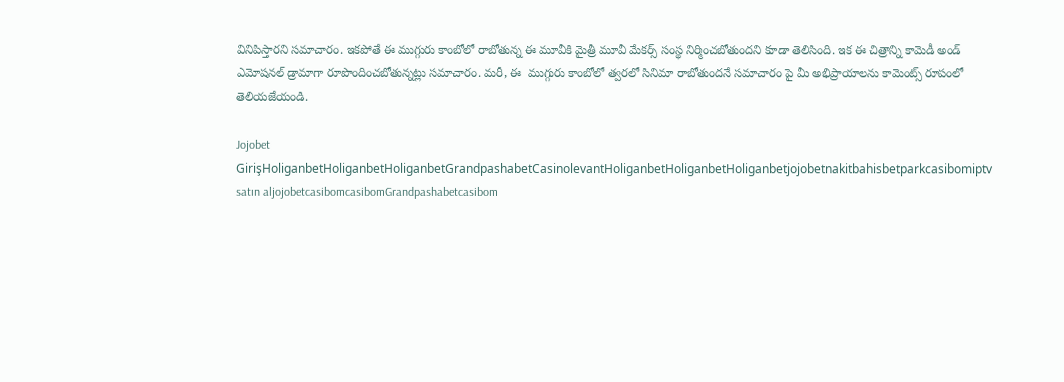వినిపిస్తారని సమాచారం. ఇకపోతే ఈ ముగ్గురు కాంబోలో రాబోతున్న ఈ మూవీకి మైత్రీ మూవీ మేకర్స్ సంస్థ నిర్మించబోతుందని కూడా తెలిసింది. ఇక ఈ చిత్రాన్ని కామెడీ అండ్ ఎమోషనల్ డ్రామాగా రూపొందించబోతున్నట్లు సమాచారం. మరీ, ఈ  ముగ్గురు కాంబోలో త్వరలో సినిమా రాబోతుందనే సమాచారం పై మీ అభిప్రాయాలను కామెంట్స్ రూపంలో తెలియజేయండి.

Jojobet GirişHoliganbetHoliganbetHoliganbetGrandpashabetCasinolevantHoliganbetHoliganbetHoliganbetjojobetnakitbahisbetparkcasibomiptv satın aljojobetcasibomcasibomGrandpashabetcasibom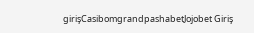girişCasibomgrandpashabetJojobet Giriş